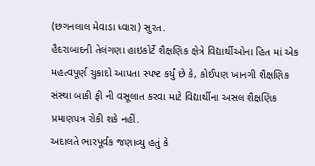(છગનલાલ મેવાડા ધ્વારા) સુરત.
હૈદરાબાદની તેલંગણા હાઇકોર્ટે શૈક્ષણિક ક્ષેત્રે વિદ્યાર્થીઓના હિત માં એક મહત્વપૂર્ણ ચુકાદો આપતા સ્પષ્ટ કર્યું છે કે, કોઈપણ ખાનગી શૈક્ષણિક સંસ્થા બાકી ફી ની વસૂલાત કરવા માટે વિદ્યાર્થીના અસલ શૈક્ષણિક પ્રમાણપત્ર રોકી શકે નહીં.
અદાલતે ભારપૂર્વક જણાવ્યુ હતું કે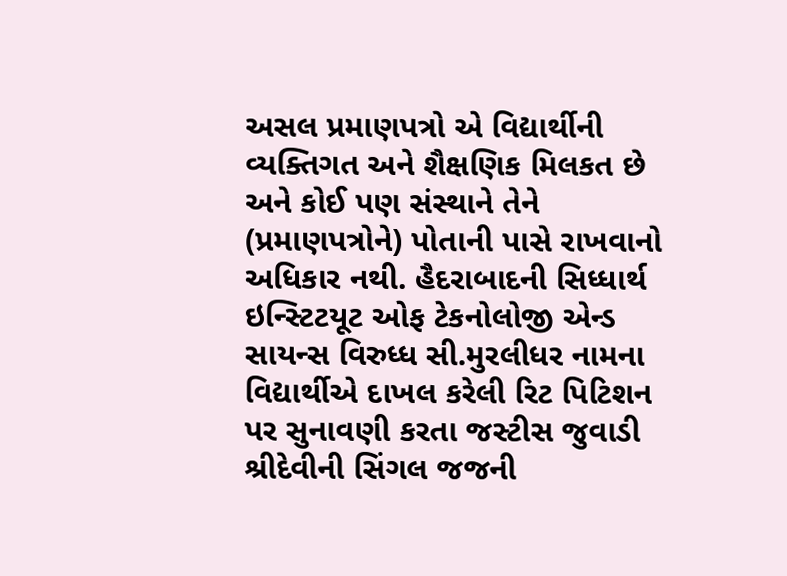અસલ પ્રમાણપત્રો એ વિદ્યાર્થીની વ્યક્તિગત અને શૈક્ષણિક મિલકત છે અને કોઈ પણ સંસ્થાને તેને (પ્રમાણપત્રોને) પોતાની પાસે રાખવાનો અધિકાર નથી. હૈદરાબાદની સિધ્ધાર્થ ઇન્સ્ટિટયૂટ ઓફ ટેકનોલોજી એન્ડ સાયન્સ વિરુધ્ધ સી.મુરલીધર નામના વિદ્યાર્થીએ દાખલ કરેલી રિટ પિટિશન પર સુનાવણી કરતા જસ્ટીસ જુવાડી શ્રીદેવીની સિંગલ જજની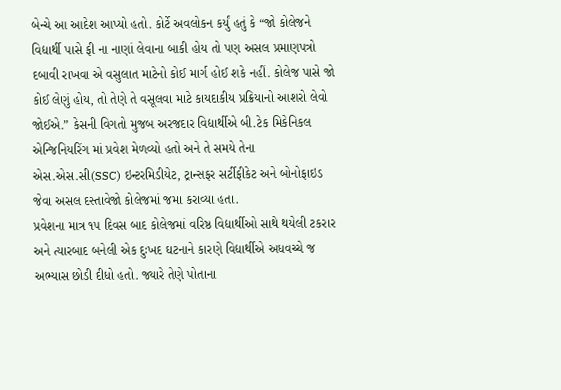બેન્ચે આ આદેશ આપ્યો હતો. કોર્ટે અવલોકન કર્યું હતું કે “જો કોલેજને વિદ્યાર્થી પાસે ફી ના નાણાં લેવાના બાકી હોય તો પણ અસલ પ્રમાણપત્રો દબાવી રાખવા એ વસુલાત માટેનો કોઈ માર્ગ હોઈ શકે નહીં. કોલેજ પાસે જો કોઈ લેણું હોય, તો તેણે તે વસૂલવા માટે કાયદાકીય પ્રક્રિયાનો આશરો લેવો જોઈએ.” કેસની વિગતો મુજબ અરજદાર વિદ્યાર્થીએ બી.ટેક મિકેનિકલ એન્જિનિયરિંગ માં પ્રવેશ મેળવ્યો હતો અને તે સમયે તેના એસ.એસ.સી(SSC) ઇન્ટરમિડીયેટ, ટ્રાન્સફર સર્ટીફીકેટ અને બોનોફાઇડ જેવા અસલ દસ્તાવેજો કોલેજમાં જમા કરાવ્યા હતા.
પ્રવેશના માત્ર ૧૫ દિવસ બાદ કોલેજમાં વરિષ્ઠ વિદ્યાર્થીઓ સાથે થયેલી ટકરાર અને ત્યારબાદ બનેલી એક દુઃખદ ઘટનાને કારણે વિદ્યાર્થીએ અધવચ્ચે જ અભ્યાસ છોડી દીધો હતો. જ્યારે તેણે પોતાના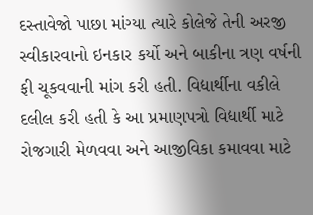દસ્તાવેજો પાછા માંગ્યા ત્યારે કોલેજે તેની અરજી સ્વીકારવાનો ઇનકાર કર્યો અને બાકીના ત્રણ વર્ષની ફી ચૂકવવાની માંગ કરી હતી. વિદ્યાર્થીના વકીલે દલીલ કરી હતી કે આ પ્રમાણપત્રો વિદ્યાર્થી માટે રોજગારી મેળવવા અને આજીવિકા કમાવવા માટે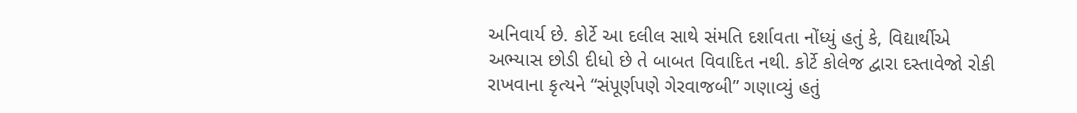અનિવાર્ય છે. કોર્ટે આ દલીલ સાથે સંમતિ દર્શાવતા નોંધ્યું હતું કે, વિદ્યાર્થીએ અભ્યાસ છોડી દીધો છે તે બાબત વિવાદિત નથી. કોર્ટે કોલેજ દ્વારા દસ્તાવેજો રોકી રાખવાના કૃત્યને “સંપૂર્ણપણે ગેરવાજબી” ગણાવ્યું હતું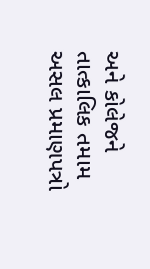અને કોલેજને તાત્કાલિક તમામ અસલ પ્રમાણપત્રો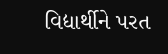વિદ્યાર્થીને પરત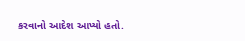કરવાનો આદેશ આપ્યો હતો.